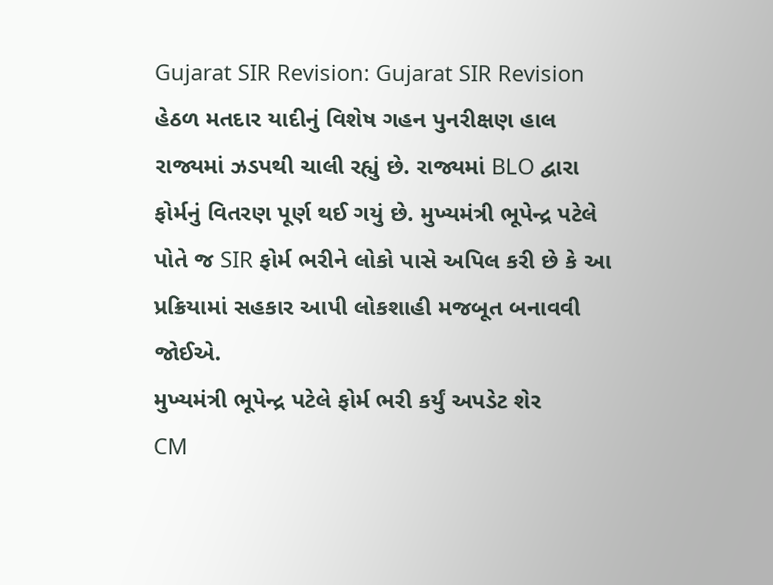Gujarat SIR Revision: Gujarat SIR Revision હેઠળ મતદાર યાદીનું વિશેષ ગહન પુનરીક્ષણ હાલ રાજ્યમાં ઝડપથી ચાલી રહ્યું છે. રાજ્યમાં BLO દ્વારા ફોર્મનું વિતરણ પૂર્ણ થઈ ગયું છે. મુખ્યમંત્રી ભૂપેન્દ્ર પટેલે પોતે જ SIR ફોર્મ ભરીને લોકો પાસે અપિલ કરી છે કે આ પ્રક્રિયામાં સહકાર આપી લોકશાહી મજબૂત બનાવવી જોઈએ.
મુખ્યમંત્રી ભૂપેન્દ્ર પટેલે ફોર્મ ભરી કર્યું અપડેટ શેર
CM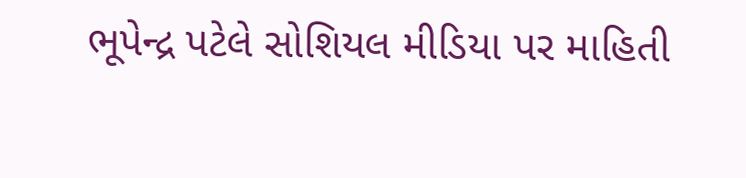ભૂપેન્દ્ર પટેલે સોશિયલ મીડિયા પર માહિતી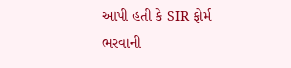આપી હતી કે SIR ફોર્મ ભરવાની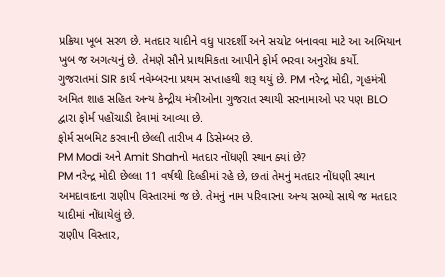પ્રક્રિયા ખૂબ સરળ છે. મતદાર યાદીને વધુ પારદર્શી અને સચોટ બનાવવા માટે આ અભિયાન ખુબ જ અગત્યનું છે. તેમણે સૌને પ્રાથમિકતા આપીને ફોર્મ ભરવા અનુરોધ કર્યો.
ગુજરાતમાં SIR કાર્ય નવેમ્બરના પ્રથમ સપ્તાહથી શરૂ થયું છે. PM નરેન્દ્ર મોદી, ગૃહમંત્રી અમિત શાહ સહિત અન્ય કેન્દ્રીય મંત્રીઓના ગુજરાત સ્થાયી સરનામાઓ પર પણ BLO દ્વારા ફોર્મ પહોંચાડી દેવામાં આવ્યા છે.
ફોર્મ સબમિટ કરવાની છેલ્લી તારીખ 4 ડિસેમ્બર છે.
PM Modi અને Amit Shahનો મતદાર નોંધણી સ્થાન ક્યાં છે?
PM નરેન્દ્ર મોદી છેલ્લા 11 વર્ષથી દિલ્હીમાં રહે છે, છતાં તેમનું મતદાર નોંધણી સ્થાન અમદાવાદના રાણીપ વિસ્તારમાં જ છે. તેમનું નામ પરિવારના અન્ય સભ્યો સાથે જ મતદાર યાદીમાં નોંધાયેલું છે.
રાણીપ વિસ્તાર,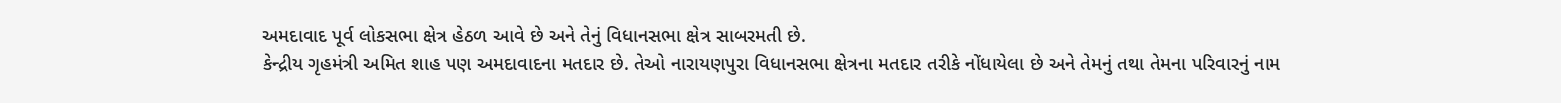અમદાવાદ પૂર્વ લોકસભા ક્ષેત્ર હેઠળ આવે છે અને તેનું વિધાનસભા ક્ષેત્ર સાબરમતી છે.
કેન્દ્રીય ગૃહમંત્રી અમિત શાહ પણ અમદાવાદના મતદાર છે. તેઓ નારાયણપુરા વિધાનસભા ક્ષેત્રના મતદાર તરીકે નોંધાયેલા છે અને તેમનું તથા તેમના પરિવારનું નામ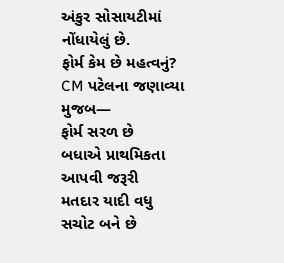અંકુર સોસાયટીમાં નોંધાયેલું છે.
ફોર્મ કેમ છે મહત્વનું?
CM પટેલના જણાવ્યા મુજબ—
ફોર્મ સરળ છે
બધાએ પ્રાથમિકતા આપવી જરૂરી
મતદાર યાદી વધુ સચોટ બને છે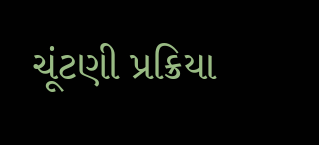ચૂંટણી પ્રક્રિયા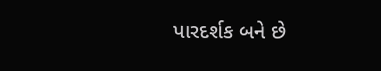પારદર્શક બને છે